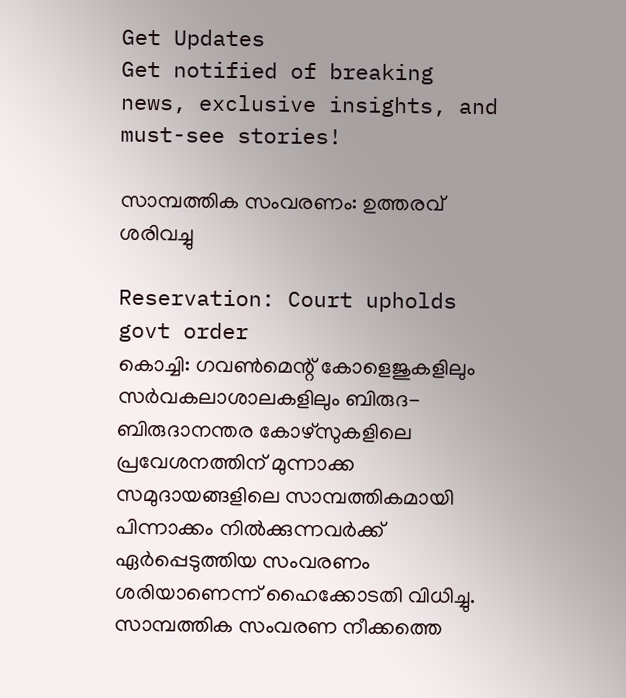Get Updates
Get notified of breaking news, exclusive insights, and must-see stories!

സാമ്പത്തിക സംവരണം: ഉത്തരവ് ശരിവച്ചു

Reservation: Court upholds govt order
കൊച്ചി: ഗവണ്‍മെന്റ് കോളെജുകളിലും സര്‍വകലാശാലകളിലും ബിരുദ-ബിരുദാനന്തര കോഴ്‌സുകളിലെ പ്രവേശനത്തിന് മുന്നാക്ക സമുദായങ്ങളിലെ സാമ്പത്തികമായി പിന്നാക്കം നില്‍ക്കുന്നവര്‍ക്ക് ഏര്‍പ്പെടുത്തിയ സംവരണം ശരിയാണെന്ന് ഹൈക്കോടതി വിധിച്ചു. സാമ്പത്തിക സംവരണ നീക്കത്തെ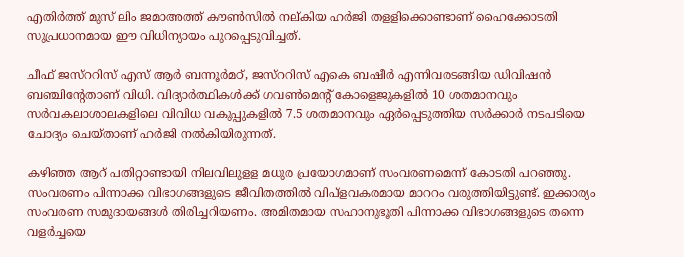എതിര്‍ത്ത് മുസ് ലിം ജമാഅത്ത് കൗണ്‍സില്‍ നല്കിയ ഹര്‍ജി തളളിക്കൊണ്ടാണ് ഹൈക്കോടതി സുപ്രധാനമായ ഈ വിധിന്യായം പുറപ്പെടുവിച്ചത്.

ചീഫ് ജസ്‌ററിസ് എസ് ആര്‍ ബന്നൂര്‍മഠ്, ജസ്‌ററിസ് എകെ ബഷീര്‍ എന്നിവരടങ്ങിയ ഡിവിഷന്‍ ബഞ്ചിന്റേതാണ് വിധി. വിദ്യാര്‍ത്ഥികള്‍ക്ക് ഗവണ്‍മെന്റ് കോളെജുകളില്‍ 10 ശതമാനവും സര്‍വകലാശാലകളിലെ വിവിധ വകുപ്പുകളില്‍ 7.5 ശതമാനവും ഏര്‍പ്പെടുത്തിയ സര്‍ക്കാര്‍ നടപടിയെ ചോദ്യം ചെയ്താണ് ഹര്‍ജി നല്‍കിയിരുന്നത്.

കഴിഞ്ഞ ആറ് പതിറ്റാണ്ടായി നിലവിലുളള മധുര പ്രയോഗമാണ് സംവരണമെന്ന് കോടതി പറഞ്ഞു. സംവരണം പിന്നാക്ക വിഭാഗങ്ങളുടെ ജീവിതത്തില്‍ വിപ്‌ളവകരമായ മാററം വരുത്തിയിട്ടുണ്ട്. ഇക്കാര്യം സംവരണ സമുദായങ്ങള്‍ തിരിച്ചറിയണം. അമിതമായ സഹാനുഭൂതി പിന്നാക്ക വിഭാഗങ്ങളുടെ തന്നെ വളര്‍ച്ചയെ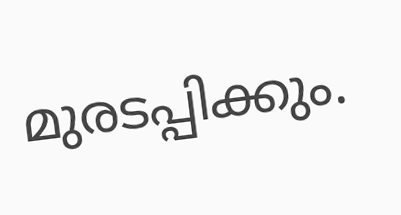മുരടപ്പിക്കും.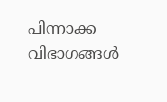പിന്നാക്ക വിഭാഗങ്ങള്‍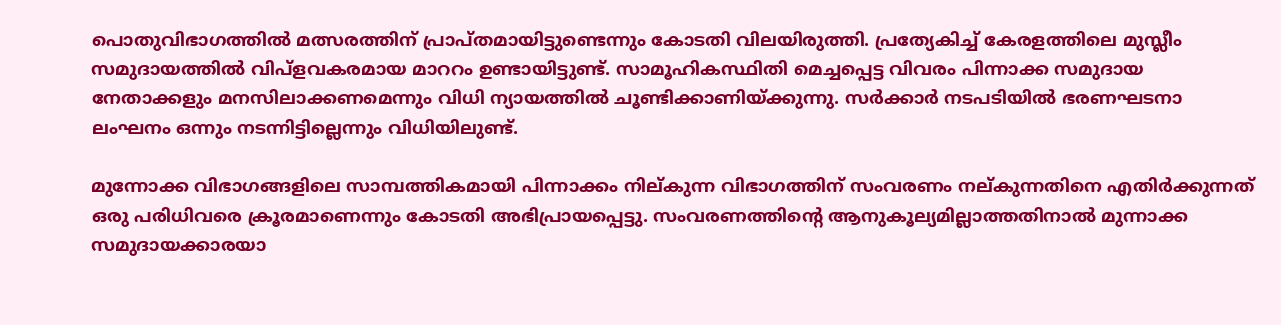പൊതുവിഭാഗത്തില്‍ മത്സരത്തിന് പ്രാപ്തമായിട്ടുണ്ടെന്നും കോടതി വിലയിരുത്തി. പ്രത്യേകിച്ച് കേരളത്തിലെ മുസ്ലീം സമുദായത്തില്‍ വിപ്‌ളവകരമായ മാററം ഉണ്ടായിട്ടുണ്ട്. സാമൂഹികസ്ഥിതി മെച്ചപ്പെട്ട വിവരം പിന്നാക്ക സമുദായ നേതാക്കളും മനസിലാക്കണമെന്നും വിധി ന്യായത്തില്‍ ചൂണ്ടിക്കാണിയ്ക്കുന്നു. സര്‍ക്കാര്‍ നടപടിയില്‍ ഭരണഘടനാ ലംഘനം ഒന്നും നടന്നിട്ടില്ലെന്നും വിധിയിലുണ്ട്.

മുന്നോക്ക വിഭാഗങ്ങളിലെ സാമ്പത്തികമായി പിന്നാക്കം നില്കുന്ന വിഭാഗത്തിന് സംവരണം നല്കുന്നതിനെ എതിര്‍ക്കുന്നത് ഒരു പരിധിവരെ ക്രൂരമാണെന്നും കോടതി അഭിപ്രായപ്പെട്ടു. സംവരണത്തിന്റെ ആനുകൂല്യമില്ലാത്തതിനാല്‍ മുന്നാക്ക സമുദായക്കാരയാ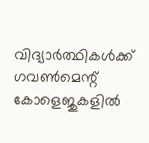വിദ്യാര്‍ത്ഥികള്‍ക്ക് ഗവണ്‍മെന്റ് കോളെജുകളില്‍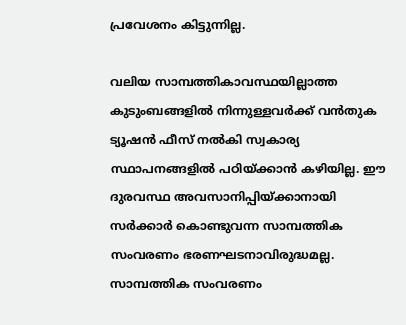പ്രവേശനം കിട്ടുന്നില്ല.

വലിയ സാമ്പത്തികാവസ്ഥയില്ലാത്ത കുടുംബങ്ങളില്‍ നിന്നുള്ളവര്‍ക്ക് വന്‍തുക ട്യൂഷന്‍ ഫീസ് നല്‍കി സ്വകാര്യ സ്ഥാപനങ്ങളില്‍ പഠിയ്ക്കാന്‍ കഴിയില്ല. ഈ ദുരവസ്ഥ അവസാനിപ്പിയ്ക്കാനായി സര്‍ക്കാര്‍ കൊണ്ടുവന്ന സാമ്പത്തിക സംവരണം ഭരണഘടനാവിരുദ്ധമല്ല. സാമ്പത്തിക സംവരണം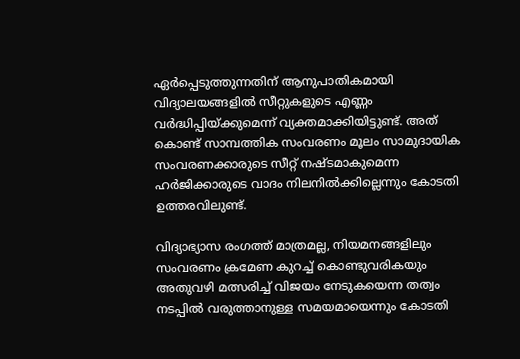ഏര്‍പ്പെടുത്തുന്നതിന് ആനുപാതികമായി വിദ്യാലയങ്ങളില്‍ സീറ്റുകളുടെ എണ്ണം വര്‍ദ്ധിപ്പിയ്ക്കുമെന്ന് വ്യക്തമാക്കിയിട്ടുണ്ട്. അത് കൊണ്ട് സാമ്പത്തിക സംവരണം മൂലം സാമുദായിക സംവരണക്കാരുടെ സീറ്റ് നഷ്ടമാകുമെന്ന ഹര്‍ജിക്കാരുടെ വാദം നിലനില്‍ക്കില്ലെന്നും കോടതി ഉത്തരവിലുണ്ട്.

വിദ്യാഭ്യാസ രംഗത്ത് മാത്രമല്ല, നിയമനങ്ങളിലും സംവരണം ക്രമേണ കുറച്ച് കൊണ്ടുവരികയും അതുവഴി മത്സരിച്ച് വിജയം നേടുകയെന്ന തത്വം നടപ്പില്‍ വരുത്താനുള്ള സമയമായെന്നും കോടതി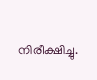നിരീക്ഷിച്ചു.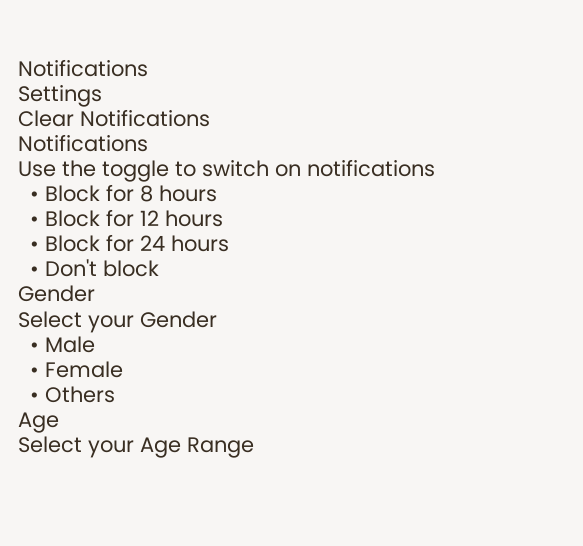Notifications
Settings
Clear Notifications
Notifications
Use the toggle to switch on notifications
  • Block for 8 hours
  • Block for 12 hours
  • Block for 24 hours
  • Don't block
Gender
Select your Gender
  • Male
  • Female
  • Others
Age
Select your Age Range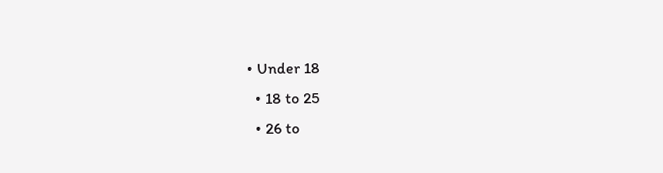• Under 18
  • 18 to 25
  • 26 to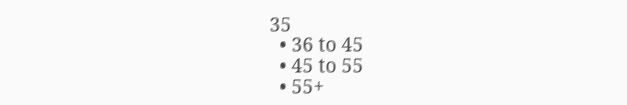35
  • 36 to 45
  • 45 to 55
  • 55+